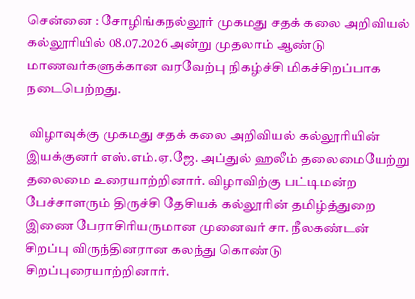சென்னை : சோழிங்கநல்லூர் முகமது சதக் கலை அறிவியல் கல்லூரியில் 08.07.2026 அன்று முதலாம் ஆண்டு மாணவர்களுக்கான வரவேற்பு நிகழ்ச்சி மிகச்சிறப்பாக நடைபெற்றது.

 விழாவுக்கு முகமது சதக் கலை அறிவியல் கல்லூரியின் இயக்குனர் எஸ்.எம்.ஏ.ஜே. அப்துல் ஹலீம் தலைமையேற்று தலைமை உரையாற்றினார். விழாவிற்கு பட்டிமன்ற பேச்சாளரும் திருச்சி தேசியக் கல்லூரின் தமிழ்த்துறை இணை பேராசிரியருமான முனைவர் சா. நீலகண்டன்  சிறப்பு விருந்தினரான கலந்து கொண்டு சிறப்புரையாற்றினார்.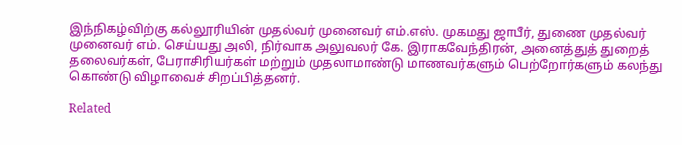இந்நிகழ்விற்கு கல்லூரியின் முதல்வர் முனைவர் எம்.எஸ். முகமது ஜாபீர், துணை முதல்வர் முனைவர் எம். செய்யது அலி, நிர்வாக அலுவலர் கே. இராகவேந்திரன், அனைத்துத் துறைத் தலைவர்கள், பேராசிரியர்கள் மற்றும் முதலாமாண்டு மாணவர்களும் பெற்றோர்களும் கலந்து கொண்டு விழாவைச் சிறப்பித்தனர்.

Related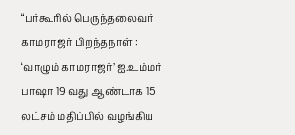“பர்கூரில் பெருந்தலைவர் காமராஜர் பிறந்தநாள் : ‘வாழும் காமராஜர்’ ஐ.உம்மர் பாஷா 19 வது ஆண்டாக 15 லட்சம் மதிப்பில் வழங்கிய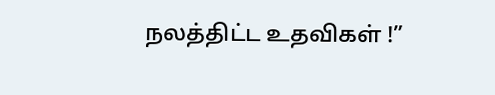நலத்திட்ட உதவிகள் !”